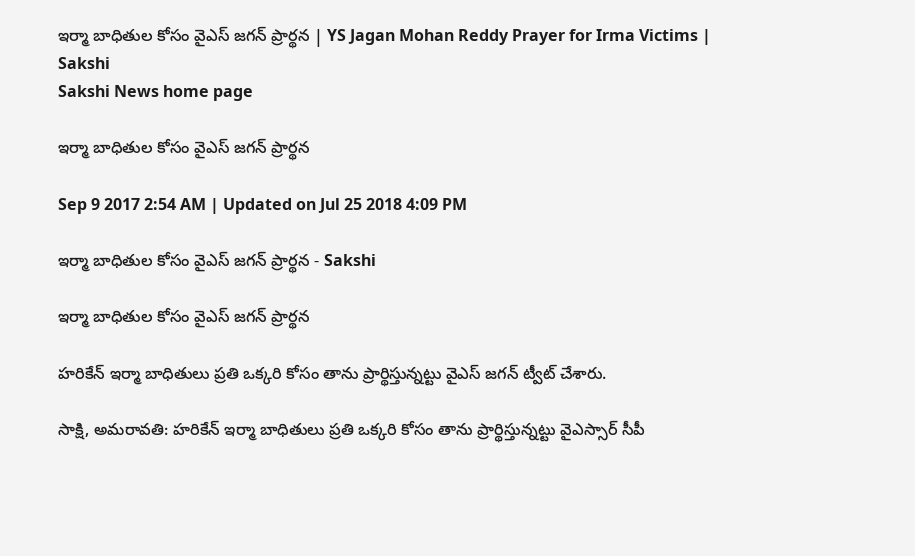ఇర్మా బాధితుల కోసం వైఎస్‌ జగన్‌ ప్రార్థన | YS Jagan Mohan Reddy Prayer for Irma Victims | Sakshi
Sakshi News home page

ఇర్మా బాధితుల కోసం వైఎస్‌ జగన్‌ ప్రార్థన

Sep 9 2017 2:54 AM | Updated on Jul 25 2018 4:09 PM

ఇర్మా బాధితుల కోసం వైఎస్‌ జగన్‌ ప్రార్థన - Sakshi

ఇర్మా బాధితుల కోసం వైఎస్‌ జగన్‌ ప్రార్థన

హరికేన్‌ ఇర్మా బాధితులు ప్రతి ఒక్కరి కోసం తాను ప్రార్థిస్తున్నట్టు వైఎస్‌ జగన్‌ ట్వీట్‌ చేశారు.

సాక్షి, అమరావతి: హరికేన్‌ ఇర్మా బాధితులు ప్రతి ఒక్కరి కోసం తాను ప్రార్థిస్తున్నట్టు వైఎస్సార్‌ సీపీ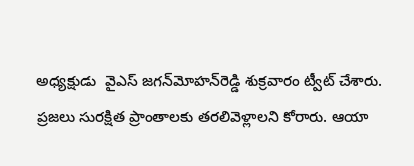అధ్యక్షుడు  వైఎస్‌ జగన్‌మోహన్‌రెడ్డి శుక్రవారం ట్వీట్‌ చేశారు. ప్రజలు సురక్షిత ప్రాంతాలకు తరలివెళ్లాలని కోరారు. ఆయా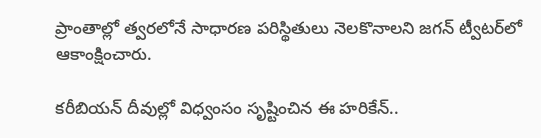ప్రాంతాల్లో త్వరలోనే సాధారణ పరిస్థితులు నెలకొనాలని జగన్‌ ట్వీటర్‌లో ఆకాంక్షించారు.

కరీబియన్‌ దీవుల్లో విధ్వంసం సృష్టించిన ఈ హరికేన్‌..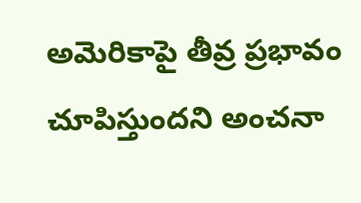అమెరికాపై తీవ్ర ప్రభావం చూపిస్తుందని అంచనా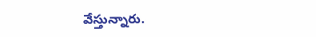వేస్తున్నారు.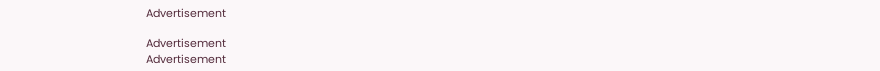Advertisement

Advertisement
Advertisement